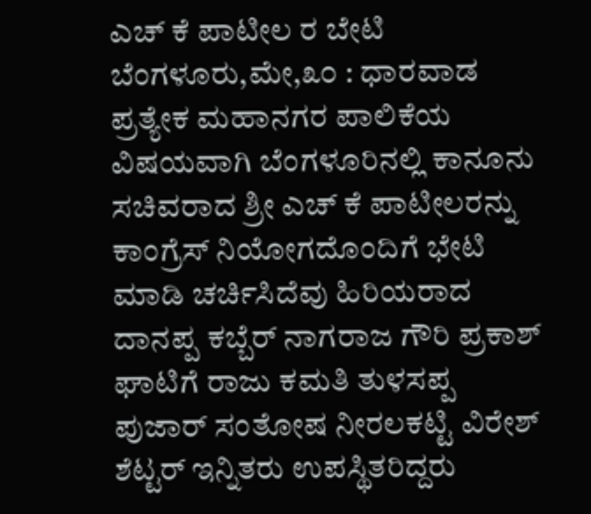ಎಚ್ ಕೆ ಪಾಟೀಲ ರ ಬೇಟಿ
ಬೆಂಗಳೂರು,ಮೇ,೩೦ : ಧಾರವಾಡ ಪ್ರತ್ಯೇಕ ಮಹಾನಗರ ಪಾಲಿಕೆಯ ವಿಷಯವಾಗಿ ಬೆಂಗಳೂರಿನಲ್ಲಿ ಕಾನೂನು ಸಚಿವರಾದ ಶ್ರೀ ಎಚ್ ಕೆ ಪಾಟೀಲರನ್ನು ಕಾಂಗ್ರೆಸ್ ನಿಯೋಗದೊಂದಿಗೆ ಭೇಟಿ ಮಾಡಿ ಚರ್ಚಿಸಿದೆವು ಹಿರಿಯರಾದ ದಾನಪ್ಪ ಕಬ್ಬೆರ್ ನಾಗರಾಜ ಗೌರಿ ಪ್ರಕಾಶ್ ಘಾಟಿಗೆ ರಾಜು ಕಮತಿ ತುಳಸಪ್ಪ ಪುಜಾರ್ ಸಂತೋಷ ನೀರಲಕಟ್ಟಿ ವಿರೇಶ್ ಶೆಟ್ಟರ್ ಇನ್ನಿತರು ಉಪಸ್ಥಿತರಿದ್ದರು